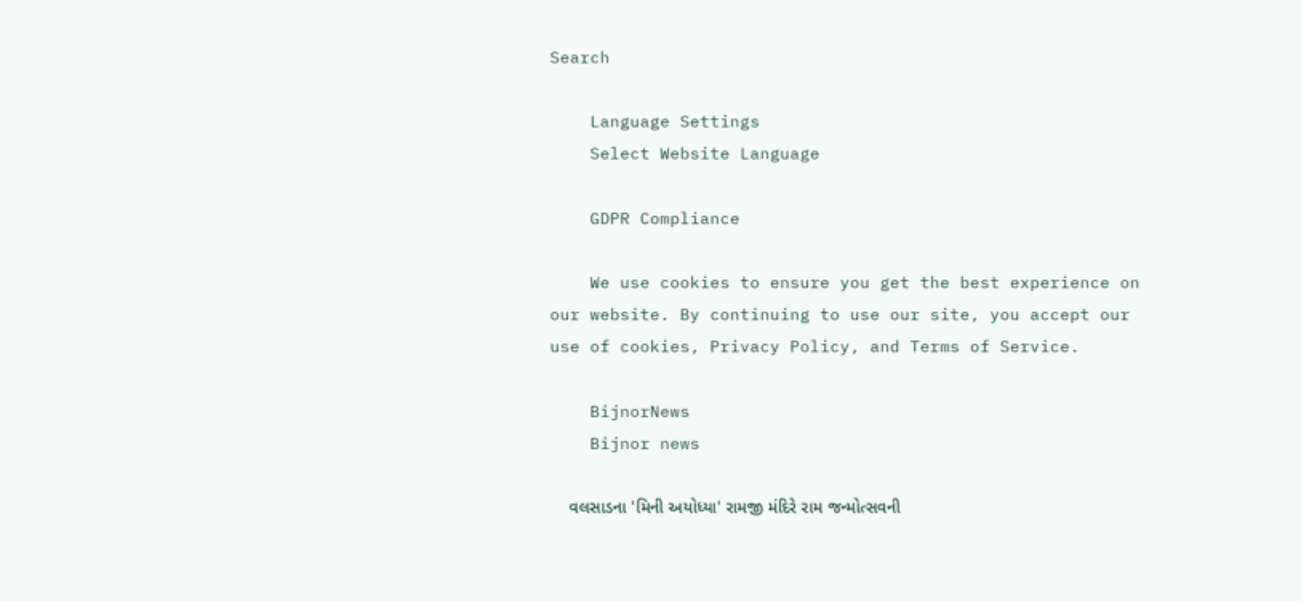Search

    Language Settings
    Select Website Language

    GDPR Compliance

    We use cookies to ensure you get the best experience on our website. By continuing to use our site, you accept our use of cookies, Privacy Policy, and Terms of Service.

    BijnorNews
    Bijnor news

    વલસાડના 'મિની અયોધ્યા' રામજી મંદિરે રામ જન્મોત્સવની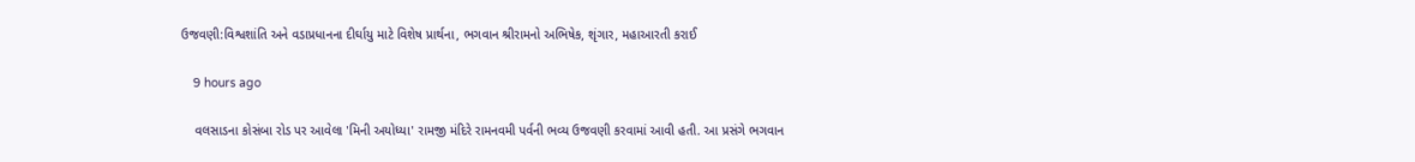ઉજવણી:વિશ્વશાંતિ અને વડાપ્રધાનના દીર્ઘાયુ માટે વિશેષ પ્રાર્થના, ભગવાન શ્રીરામનો અભિષેક, શૃંગાર, મહાઆરતી કરાઈ

    9 hours ago

    વલસાડના કોસંબા રોડ પર આવેલા 'મિની અયોધ્યા' રામજી મંદિરે રામનવમી પર્વની ભવ્ય ઉજવણી કરવામાં આવી હતી. આ પ્રસંગે ભગવાન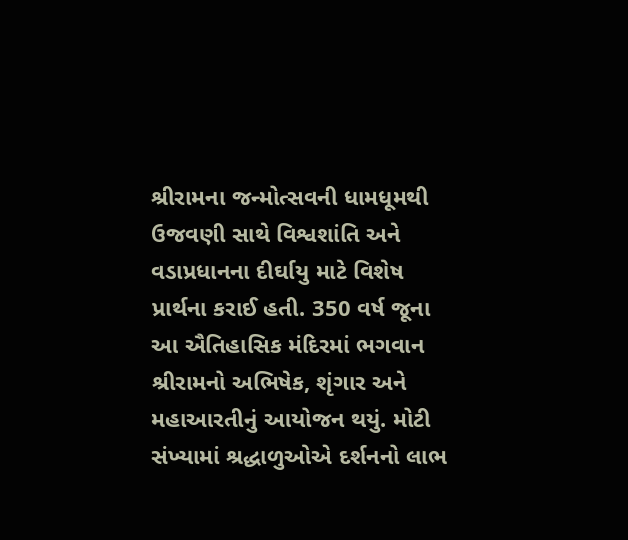શ્રીરામના જન્મોત્સવની ધામધૂમથી ઉજવણી સાથે વિશ્વશાંતિ અને વડાપ્રધાનના દીર્ઘાયુ માટે વિશેષ પ્રાર્થના કરાઈ હતી. 350 વર્ષ જૂના આ ઐતિહાસિક મંદિરમાં ભગવાન શ્રીરામનો અભિષેક, શૃંગાર અને મહાઆરતીનું આયોજન થયું. મોટી સંખ્યામાં શ્રદ્ધાળુઓએ દર્શનનો લાભ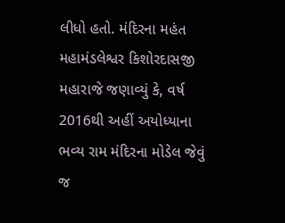લીધો હતો. મંદિરના મહંત મહામંડલેશ્વર કિશોરદાસજી મહારાજે જણાવ્યું કે, વર્ષ 2016થી અહીં અયોધ્યાના ભવ્ય રામ મંદિરના મોડેલ જેવું જ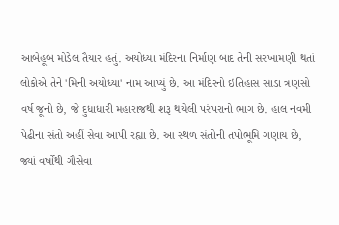આબેહૂબ મોડેલ તૈયાર હતું. અયોધ્યા મંદિરના નિર્માણ બાદ તેની સરખામણી થતાં લોકોએ તેને 'મિની અયોધ્યા' નામ આપ્યું છે. આ મંદિરનો ઇતિહાસ સાડા ત્રણસો વર્ષ જૂનો છે, જે દુધાધારી મહારાજથી શરૂ થયેલી પરંપરાનો ભાગ છે. હાલ નવમી પેઢીના સંતો અહીં સેવા આપી રહ્યા છે. આ સ્થળ સંતોની તપોભૂમિ ગણાય છે, જ્યાં વર્ષોથી ગૌસેવા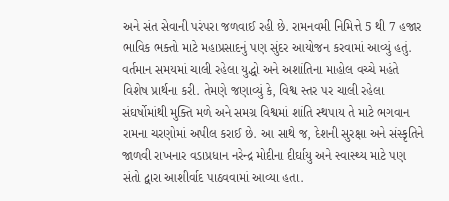અને સંત સેવાની પરંપરા જળવાઈ રહી છે. રામનવમી નિમિત્તે 5 થી 7 હજાર ભાવિક ભક્તો માટે મહાપ્રસાદનું પણ સુંદર આયોજન કરવામાં આવ્યું હતું. વર્તમાન સમયમાં ચાલી રહેલા યુદ્ધો અને અશાંતિના માહોલ વચ્ચે મહંતે વિશેષ પ્રાર્થના કરી. તેમણે જણાવ્યું કે, વિશ્વ સ્તર પર ચાલી રહેલા સંઘર્ષોમાંથી મુક્તિ મળે અને સમગ્ર વિશ્વમાં શાંતિ સ્થપાય તે માટે ભગવાન રામના ચરણોમાં અપીલ કરાઈ છે. આ સાથે જ, દેશની સુરક્ષા અને સંસ્કૃતિને જાળવી રાખનાર વડાપ્રધાન નરેન્દ્ર મોદીના દીર્ઘાયુ અને સ્વાસ્થ્ય માટે પણ સંતો દ્વારા આશીર્વાદ પાઠવવામાં આવ્યા હતા.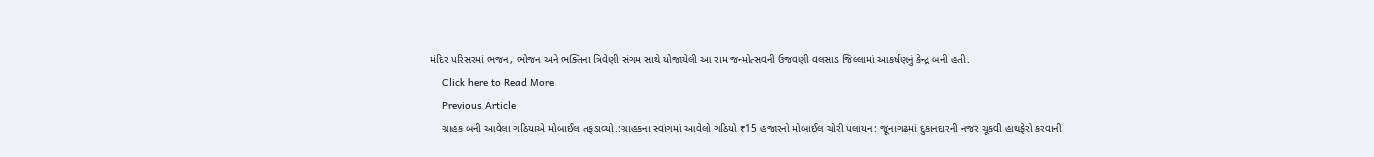મંદિર પરિસરમાં ભજન, ભોજન અને ભક્તિના ત્રિવેણી સંગમ સાથે યોજાયેલી આ રામ જન્મોત્સવની ઉજવણી વલસાડ જિલ્લામાં આકર્ષણનું કેન્દ્ર બની હતી.
    Click here to Read More
    Previous Article
    ગ્રાહક બની આવેલા ગઠિયાએ મોબાઈલ તફડાવ્યો.:ગ્રાહકના સ્વાંગમાં આવેલો ગઠિયો ₹15 હજારનો મોબાઈલ ચોરી પલાયન: જૂનાગઢમાં દુકાનદારની નજર ચૂકવી હાથફેરો કરવાની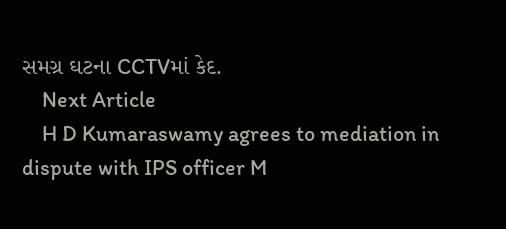સમગ્ર ઘટના CCTVમાં કેદ.
    Next Article
    H D Kumaraswamy agrees to mediation in dispute with IPS officer M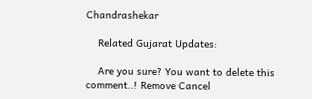Chandrashekar

    Related Gujarat Updates:

    Are you sure? You want to delete this comment..! Remove Cancel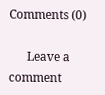Comments (0)

      Leave a comment